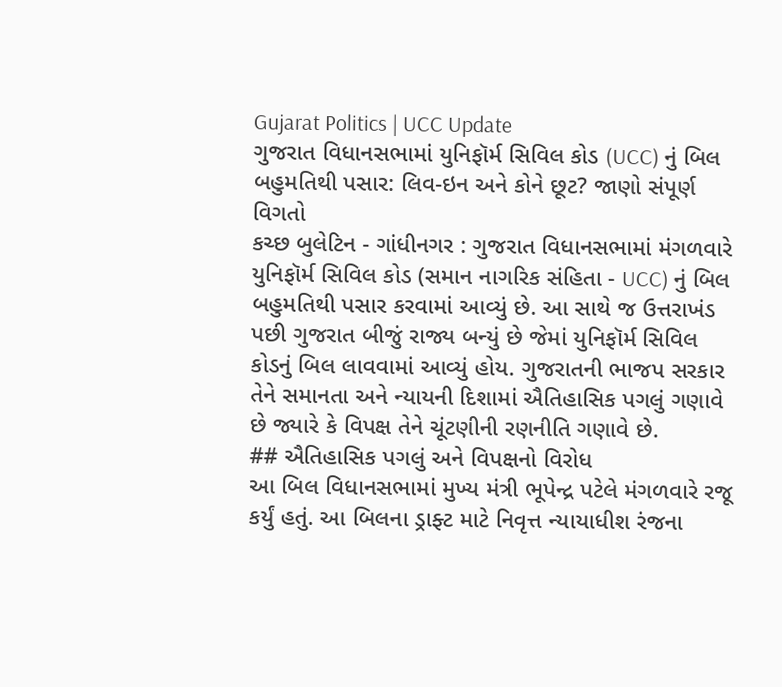Gujarat Politics | UCC Update
ગુજરાત વિધાનસભામાં યુનિફૉર્મ સિવિલ કોડ (UCC) નું બિલ બહુમતિથી પસાર: લિવ-ઇન અને કોને છૂટ? જાણો સંપૂર્ણ વિગતો
કચ્છ બુલેટિન - ગાંધીનગર : ગુજરાત વિધાનસભામાં મંગળવારે યુનિફૉર્મ સિવિલ કોડ (સમાન નાગરિક સંહિતા - UCC) નું બિલ બહુમતિથી પસાર કરવામાં આવ્યું છે. આ સાથે જ ઉત્તરાખંડ પછી ગુજરાત બીજું રાજ્ય બન્યું છે જેમાં યુનિફૉર્મ સિવિલ કોડનું બિલ લાવવામાં આવ્યું હોય. ગુજરાતની ભાજપ સરકાર તેને સમાનતા અને ન્યાયની દિશામાં ઐતિહાસિક પગલું ગણાવે છે જ્યારે કે વિપક્ષ તેને ચૂંટણીની રણનીતિ ગણાવે છે.
## ઐતિહાસિક પગલું અને વિપક્ષનો વિરોધ
આ બિલ વિધાનસભામાં મુખ્ય મંત્રી ભૂપેન્દ્ર પટેલે મંગળવારે રજૂ કર્યું હતું. આ બિલના ડ્રાફ્ટ માટે નિવૃત્ત ન્યાયાધીશ રંજના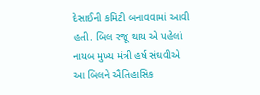દેસાઈની કમિટી બનાવવામાં આવી હતી. બિલ રજૂ થાય એ પહેલાં નાયબ મુખ્ય મંત્રી હર્ષ સંઘવીએ આ બિલને ઐતિહાસિક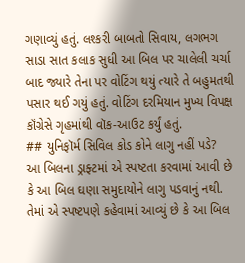ગણાવ્યું હતું. લશ્કરી બાબતો સિવાય, લગભગ સાડા સાત કલાક સુધી આ બિલ પર ચાલેલી ચર્ચા બાદ જ્યારે તેના પર વોટિંગ થયું ત્યારે તે બહુમતથી પસાર થઈ ગયું હતું. વોટિંગ દરમિયાન મુખ્ય વિપક્ષ કૉંગ્રેસે ગૃહમાંથી વૉક-આઉટ કર્યું હતું.
## યુનિફૉર્મ સિવિલ કોડ કોને લાગુ નહીં પડે?
આ બિલના ડ્રાફ્ટમાં એ સ્પષ્ટતા કરવામાં આવી છે કે આ બિલ ઘણા સમુદાયોને લાગુ પડવાનું નથી. તેમાં એ સ્પષ્ટપણે કહેવામાં આવ્યું છે કે આ બિલ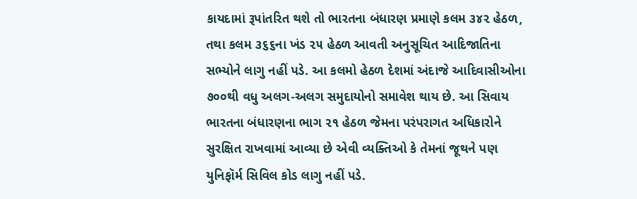કાયદામાં રૂપાંતરિત થશે તો ભારતના બંધારણ પ્રમાણે કલમ ૩૪૨ હેઠળ, તથા કલમ ૩૬૬ના ખંડ ૨૫ હેઠળ આવતી અનુસૂચિત આદિજાતિના સભ્યોને લાગુ નહીં પડે. આ કલમો હેઠળ દેશમાં અંદાજે આદિવાસીઓના ૭૦૦થી વધુ અલગ-અલગ સમુદાયોનો સમાવેશ થાય છે. આ સિવાય ભારતના બંધારણના ભાગ ૨૧ હેઠળ જેમના પરંપરાગત અધિકારોને સુરક્ષિત રાખવામાં આવ્યા છે એવી વ્યક્તિઓ કે તેમનાં જૂથને પણ યુનિફૉર્મ સિવિલ કોડ લાગુ નહીં પડે.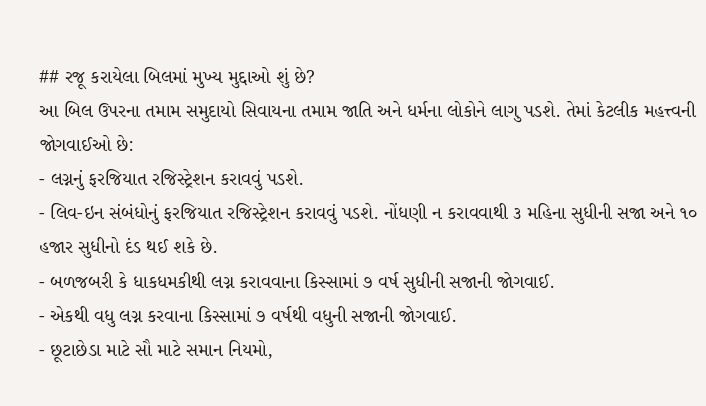## રજૂ કરાયેલા બિલમાં મુખ્ય મુદ્દાઓ શું છે?
આ બિલ ઉપરના તમામ સમુદાયો સિવાયના તમામ જાતિ અને ધર્મના લોકોને લાગુ પડશે. તેમાં કેટલીક મહત્ત્વની જોગવાઈઓ છે:
- લગ્નનું ફરજિયાત રજિસ્ટ્રેશન કરાવવું પડશે.
- લિવ-ઇન સંબંધોનું ફરજિયાત રજિસ્ટ્રેશન કરાવવું પડશે. નોંધણી ન કરાવવાથી ૩ મહિના સુધીની સજા અને ૧૦ હજાર સુધીનો દંડ થઈ શકે છે.
- બળજબરી કે ધાકધમકીથી લગ્ન કરાવવાના કિસ્સામાં ૭ વર્ષ સુધીની સજાની જોગવાઈ.
- એકથી વધુ લગ્ન કરવાના કિસ્સામાં ૭ વર્ષથી વધુની સજાની જોગવાઈ.
- છૂટાછેડા માટે સૌ માટે સમાન નિયમો,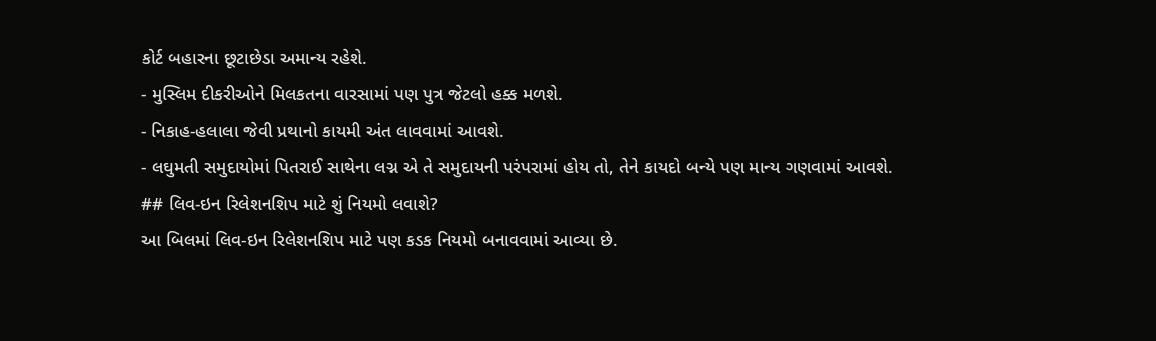કોર્ટ બહારના છૂટાછેડા અમાન્ય રહેશે.
- મુસ્લિમ દીકરીઓને મિલકતના વારસામાં પણ પુત્ર જેટલો હક્ક મળશે.
- નિકાહ-હલાલા જેવી પ્રથાનો કાયમી અંત લાવવામાં આવશે.
- લઘુમતી સમુદાયોમાં પિતરાઈ સાથેના લગ્ન એ તે સમુદાયની પરંપરામાં હોય તો, તેને કાયદો બન્યે પણ માન્ય ગણવામાં આવશે.
## લિવ-ઇન રિલેશનશિપ માટે શું નિયમો લવાશે?
આ બિલમાં લિવ-ઇન રિલેશનશિપ માટે પણ કડક નિયમો બનાવવામાં આવ્યા છે.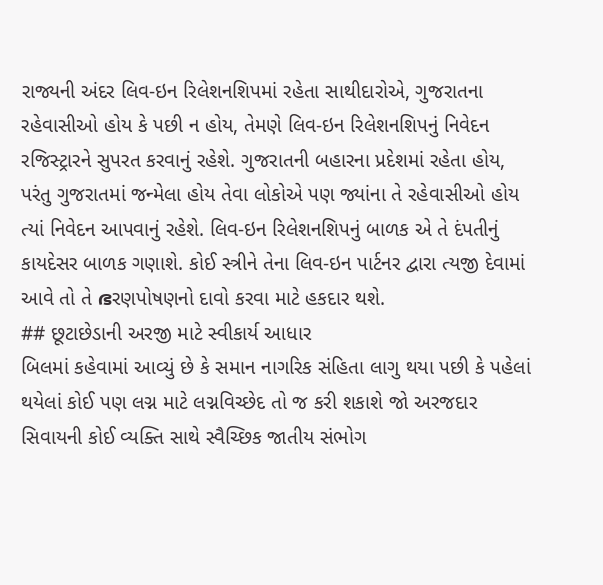રાજ્યની અંદર લિવ-ઇન રિલેશનશિપમાં રહેતા સાથીદારોએ, ગુજરાતના રહેવાસીઓ હોય કે પછી ન હોય, તેમણે લિવ-ઇન રિલેશનશિપનું નિવેદન રજિસ્ટ્રારને સુપરત કરવાનું રહેશે. ગુજરાતની બહારના પ્રદેશમાં રહેતા હોય, પરંતુ ગુજરાતમાં જન્મેલા હોય તેવા લોકોએ પણ જ્યાંના તે રહેવાસીઓ હોય ત્યાં નિવેદન આપવાનું રહેશે. લિવ-ઇન રિલેશનશિપનું બાળક એ તે દંપતીનું કાયદેસર બાળક ગણાશે. કોઈ સ્ત્રીને તેના લિવ-ઇન પાર્ટનર દ્વારા ત્યજી દેવામાં આવે તો તે ഭરણપોષણનો દાવો કરવા માટે હકદાર થશે.
## છૂટાછેડાની અરજી માટે સ્વીકાર્ય આધાર
બિલમાં કહેવામાં આવ્યું છે કે સમાન નાગરિક સંહિતા લાગુ થયા પછી કે પહેલાં થયેલાં કોઈ પણ લગ્ન માટે લગ્નવિચ્છેદ તો જ કરી શકાશે જો અરજદાર સિવાયની કોઈ વ્યક્તિ સાથે સ્વૈચ્છિક જાતીય સંભોગ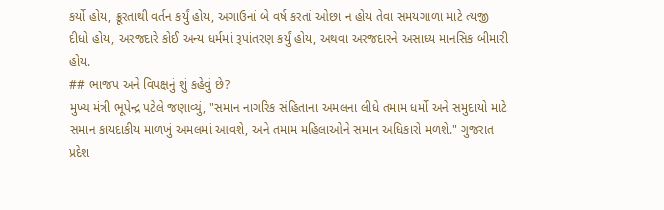કર્યો હોય, ક્રૂરતાથી વર્તન કર્યું હોય, અગાઉનાં બે વર્ષ કરતાં ઓછા ન હોય તેવા સમયગાળા માટે ત્યજી દીધો હોય, અરજદારે કોઈ અન્ય ધર્મમાં રૂપાંતરણ કર્યું હોય, અથવા અરજદારને અસાધ્ય માનસિક બીમારી હોય.
## ભાજપ અને વિપક્ષનું શું કહેવું છે?
મુખ્ય મંત્રી ભૂપેન્દ્ર પટેલે જણાવ્યું, "સમાન નાગરિક સંહિતાના અમલના લીધે તમામ ધર્મો અને સમુદાયો માટે સમાન કાયદાકીય માળખું અમલમાં આવશે, અને તમામ મહિલાઓને સમાન અધિકારો મળશે." ગુજરાત પ્રદેશ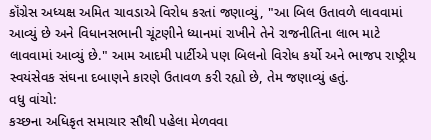કૉંગ્રેસ અધ્યક્ષ અમિત ચાવડાએ વિરોધ કરતાં જણાવ્યું, "આ બિલ ઉતાવળે લાવવામાં આવ્યું છે અને વિધાનસભાની ચૂંટણીને ધ્યાનમાં રાખીને તેને રાજનીતિના લાભ માટે લાવવામાં આવ્યું છે." આમ આદમી પાર્ટીએ પણ બિલનો વિરોધ કર્યો અને ભાજપ રાષ્ટ્રીય સ્વયંસેવક સંઘના દબાણને કારણે ઉતાવળ કરી રહ્યો છે, તેમ જણાવ્યું હતું.
વધુ વાંચો:
કચ્છના અધિકૃત સમાચાર સૌથી પહેલા મેળવવા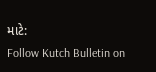માટે:
Follow Kutch Bulletin on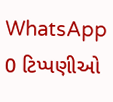WhatsApp
0 ટિપ્પણીઓ